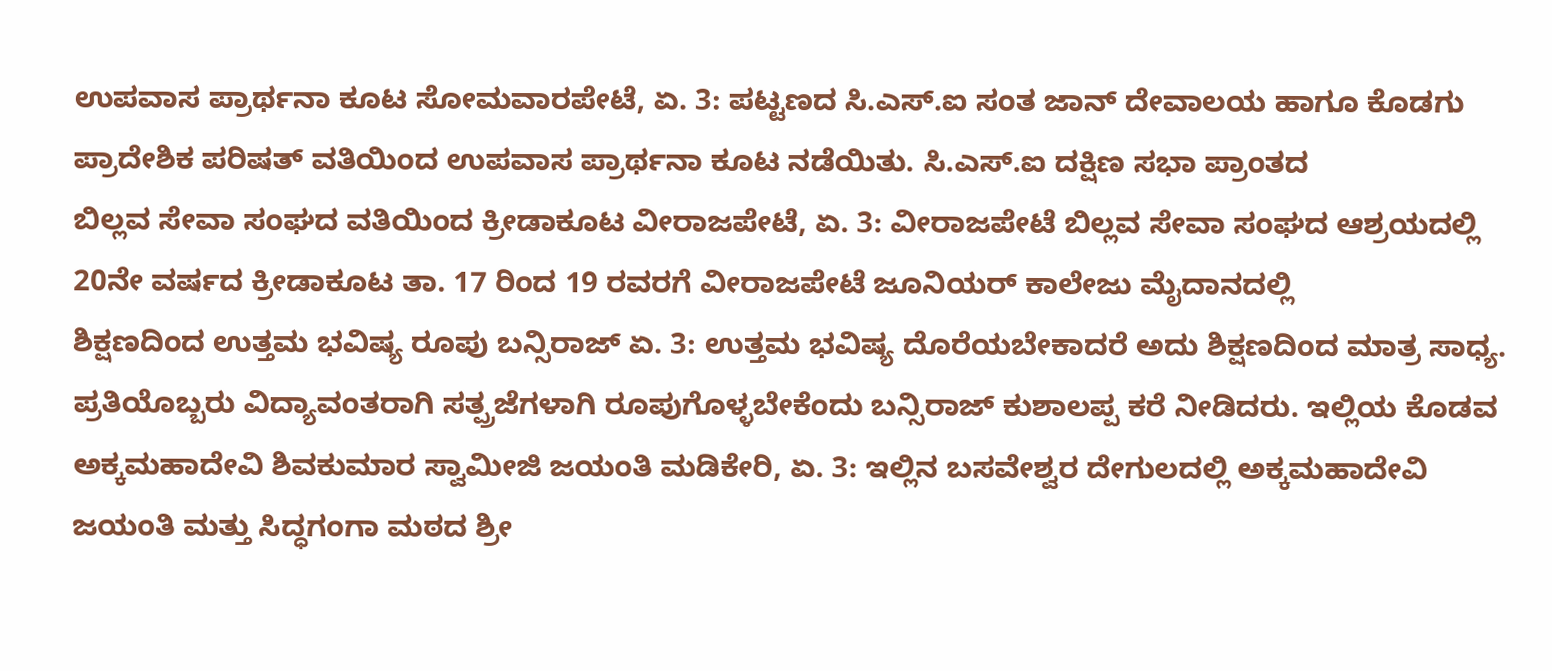ಉಪವಾಸ ಪ್ರಾರ್ಥನಾ ಕೂಟ ಸೋಮವಾರಪೇಟೆ, ಏ. 3: ಪಟ್ಟಣದ ಸಿ.ಎಸ್.ಐ ಸಂತ ಜಾನ್ ದೇವಾಲಯ ಹಾಗೂ ಕೊಡಗು ಪ್ರಾದೇಶಿಕ ಪರಿಷತ್ ವತಿಯಿಂದ ಉಪವಾಸ ಪ್ರಾರ್ಥನಾ ಕೂಟ ನಡೆಯಿತು. ಸಿ.ಎಸ್.ಐ ದಕ್ಷಿಣ ಸಭಾ ಪ್ರಾಂತದ
ಬಿಲ್ಲವ ಸೇವಾ ಸಂಘದ ವತಿಯಿಂದ ಕ್ರೀಡಾಕೂಟ ವೀರಾಜಪೇಟೆ, ಏ. 3: ವೀರಾಜಪೇಟೆ ಬಿಲ್ಲವ ಸೇವಾ ಸಂಘದ ಆಶ್ರಯದಲ್ಲಿ 20ನೇ ವರ್ಷದ ಕ್ರೀಡಾಕೂಟ ತಾ. 17 ರಿಂದ 19 ರವರಗೆ ವೀರಾಜಪೇಟೆ ಜೂನಿಯರ್ ಕಾಲೇಜು ಮೈದಾನದಲ್ಲಿ
ಶಿಕ್ಷಣದಿಂದ ಉತ್ತಮ ಭವಿಷ್ಯ ರೂಪು ಬನ್ಸಿರಾಜ್ ಏ. 3: ಉತ್ತಮ ಭವಿಷ್ಯ ದೊರೆಯಬೇಕಾದರೆ ಅದು ಶಿಕ್ಷಣದಿಂದ ಮಾತ್ರ ಸಾಧ್ಯ. ಪ್ರತಿಯೊಬ್ಬರು ವಿದ್ಯಾವಂತರಾಗಿ ಸತ್ಪ್ರಜೆಗಳಾಗಿ ರೂಪುಗೊಳ್ಳಬೇಕೆಂದು ಬನ್ಸಿರಾಜ್ ಕುಶಾಲಪ್ಪ ಕರೆ ನೀಡಿದರು. ಇಲ್ಲಿಯ ಕೊಡವ
ಅಕ್ಕಮಹಾದೇವಿ ಶಿವಕುಮಾರ ಸ್ವಾಮೀಜಿ ಜಯಂತಿ ಮಡಿಕೇರಿ, ಏ. 3: ಇಲ್ಲಿನ ಬಸವೇಶ್ವರ ದೇಗುಲದಲ್ಲಿ ಅಕ್ಕಮಹಾದೇವಿ ಜಯಂತಿ ಮತ್ತು ಸಿದ್ಧಗಂಗಾ ಮಠದ ಶ್ರೀ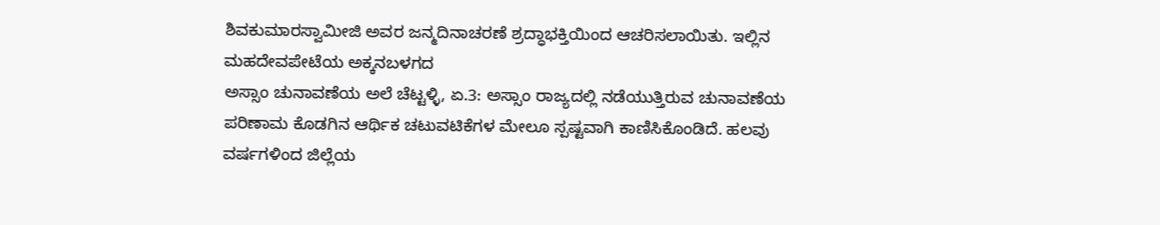ಶಿವಕುಮಾರಸ್ವಾಮೀಜಿ ಅವರ ಜನ್ಮದಿನಾಚರಣೆ ಶ್ರದ್ಧಾಭಕ್ತಿಯಿಂದ ಆಚರಿಸಲಾಯಿತು. ಇಲ್ಲಿನ ಮಹದೇವಪೇಟೆಯ ಅಕ್ಕನಬಳಗದ
ಅಸ್ಸಾಂ ಚುನಾವಣೆಯ ಅಲೆ ಚೆಟ್ಟಳ್ಳಿ, ಏ.3: ಅಸ್ಸಾಂ ರಾಜ್ಯದಲ್ಲಿ ನಡೆಯುತ್ತಿರುವ ಚುನಾವಣೆಯ ಪರಿಣಾಮ ಕೊಡಗಿನ ಆರ್ಥಿಕ ಚಟುವಟಿಕೆಗಳ ಮೇಲೂ ಸ್ಪಷ್ಟವಾಗಿ ಕಾಣಿಸಿಕೊಂಡಿದೆ. ಹಲವು ವರ್ಷಗಳಿಂದ ಜಿಲ್ಲೆಯ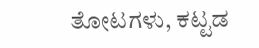ತೋಟಗಳು, ಕಟ್ಟಡ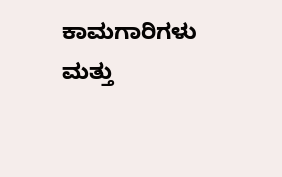ಕಾಮಗಾರಿಗಳು ಮತ್ತು